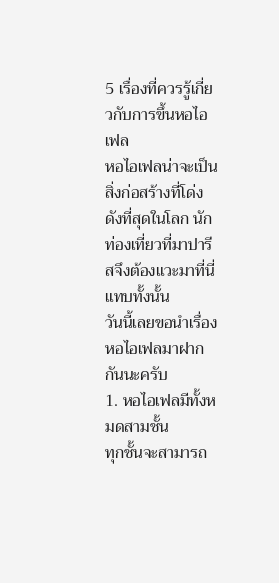5 เรื่องที่ควรรู้เกี่ยวกับการขึ้นหอไอเฟล
หอไอเฟลน่าจะเป็นสิ่งก่อสร้างที่โด่งดังที่สุดในโลก นักท่องเที่ยวที่มาปารีสจึงต้องแวะมาที่นี่แทบทั้งนั้น
วันนี้เลยขอนำเรื่องหอไอเฟลมาฝากกันนะครับ
1. หอไอเฟลมีทั้งหมดสามชั้น
ทุกชั้นจะสามารถ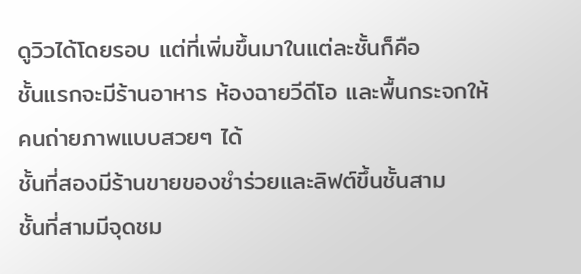ดูวิวได้โดยรอบ แต่ที่เพิ่มขึ้นมาในแต่ละชั้นก็คือ
ชั้นแรกจะมีร้านอาหาร ห้องฉายวีดีโอ และพื้นกระจกให้คนถ่ายภาพแบบสวยๆ ได้
ชั้นที่สองมีร้านขายของชำร่วยและลิฟต์ขึ้นชั้นสาม
ชั้นที่สามมีจุดชม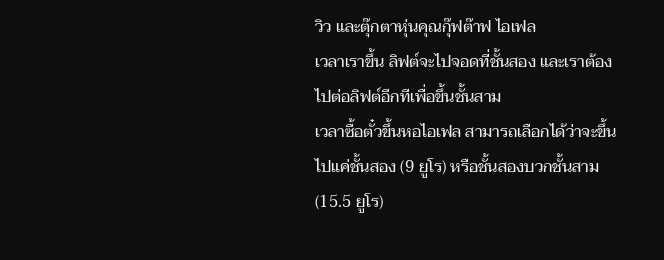วิว และตุ๊กตาหุ่นคุณกุ๊ฟต๊าฟ ไอเฟล
เวลาเราขึ้น ลิฟต์จะไปจอดที่ชั้นสอง และเราต้องไปต่อลิฟต์อีกทีเพื่อขึ้นชั้นสาม
เวลาซื้อตั๋วขึ้นหอไอเฟล สามารถเลือกได้ว่าจะขึ้นไปแค่ชั้นสอง (9 ยูโร) หรือชั้นสองบวกชั้นสาม (15.5 ยูโร)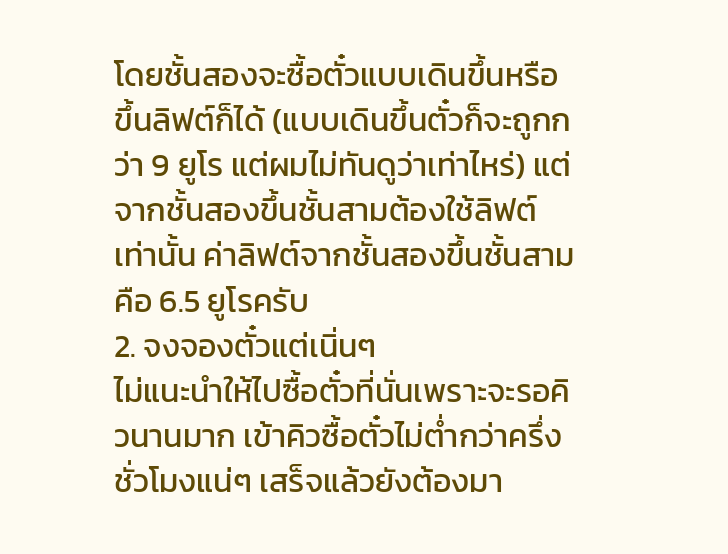โดยชั้นสองจะซื้อตั๋วแบบเดินขึ้นหรือขึ้นลิฟต์ก็ได้ (แบบเดินขึ้นตั๋วก็จะถูกกว่า 9 ยูโร แต่ผมไม่ทันดูว่าเท่าไหร่) แต่จากชั้นสองขึ้นชั้นสามต้องใช้ลิฟต์เท่านั้น ค่าลิฟต์จากชั้นสองขึ้นชั้นสามคือ 6.5 ยูโรครับ
2. จงจองตั๋วแต่เนิ่นๆ
ไม่แนะนำให้ไปซื้อตั๋วที่นั่นเพราะจะรอคิวนานมาก เข้าคิวซื้อตั๋วไม่ต่ำกว่าครึ่งชั่วโมงแน่ๆ เสร็จแล้วยังต้องมา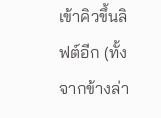เข้าคิวขึ้นลิฟต์อีก (ทั้งจากข้างล่า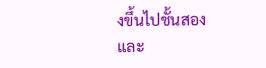งขึ้นไปชั้นสอง และ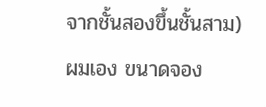จากชั้นสองขึ้นชั้นสาม)
ผมเอง ขนาดจอง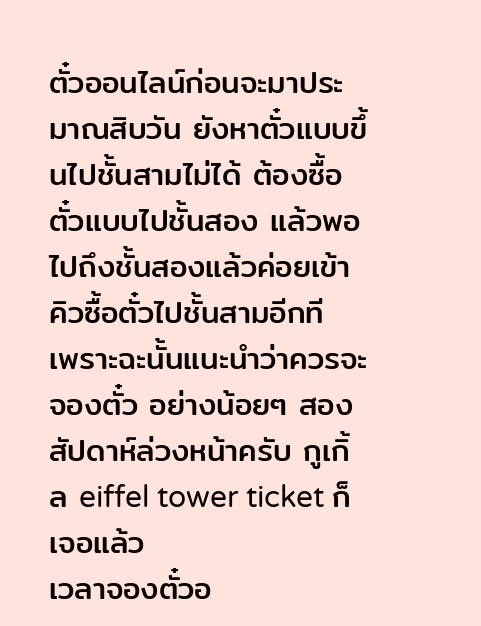ตั๋วออนไลน์ก่อนจะมาประมาณสิบวัน ยังหาตั๋วแบบขึ้นไปชั้นสามไม่ได้ ต้องซื้อตั๋วแบบไปชั้นสอง แล้วพอไปถึงชั้นสองแล้วค่อยเข้าคิวซื้อตั๋วไปชั้นสามอีกที
เพราะฉะนั้นแนะนำว่าควรจะจองตั๋ว อย่างน้อยๆ สองสัปดาห์ล่วงหน้าครับ กูเกิ้ล eiffel tower ticket ก็เจอแล้ว
เวลาจองตั๋วอ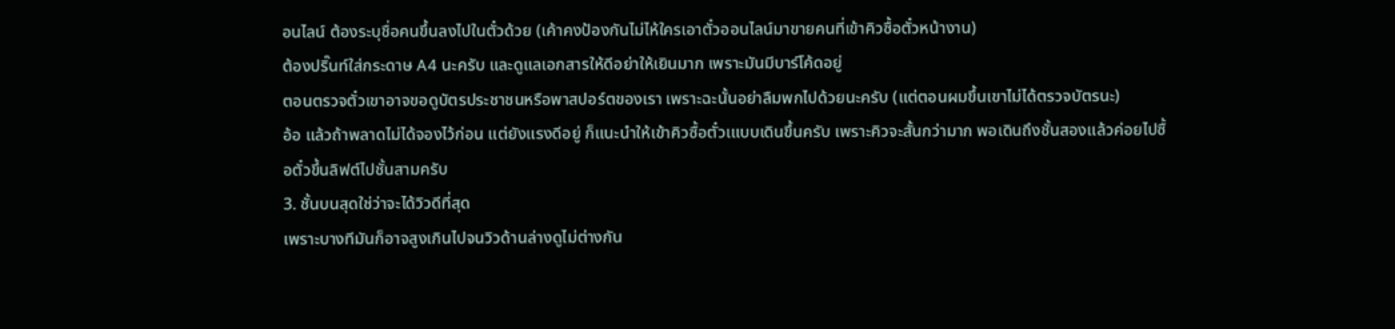อนไลน์ ต้องระบุชื่อคนขึ้นลงไปในตั๋วด้วย (เค้าคงป้องกันไม่ไห้ใครเอาตั๋วออนไลน์มาขายคนที่เข้าคิวซื้อตั๋วหน้างาน)
ต้องปริ๊นท์ใส่กระดาษ A4 นะครับ และดูแลเอกสารให้ดีอย่าให้เยินมาก เพราะมันมีบาร์โค้ดอยู่
ตอนตรวจตั๋วเขาอาจขอดูบัตรประชาชนหรือพาสปอร์ตของเรา เพราะฉะนั้นอย่าลืมพกไปด้วยนะครับ (แต่ตอนผมขึ้นเขาไม่ได้ตรวจบัตรนะ)
อ้อ แล้วถ้าพลาดไม่ได้จองไว้ก่อน แต่ยังแรงดีอยู่ ก็แนะนำให้เข้าคิวซื้อตั๋วเแบบเดินขึ้นครับ เพราะคิวจะสั้นกว่ามาก พอเดินถึงชั้นสองแล้วค่อยไปซื้อตั๋วขึ้นลิฟต์ไปชั้นสามครับ
3. ชั้นบนสุดใช่ว่าจะได้วิวดีที่สุด
เพราะบางทีมันก็อาจสูงเกินไปจนวิวด้านล่างดูไม่ต่างกัน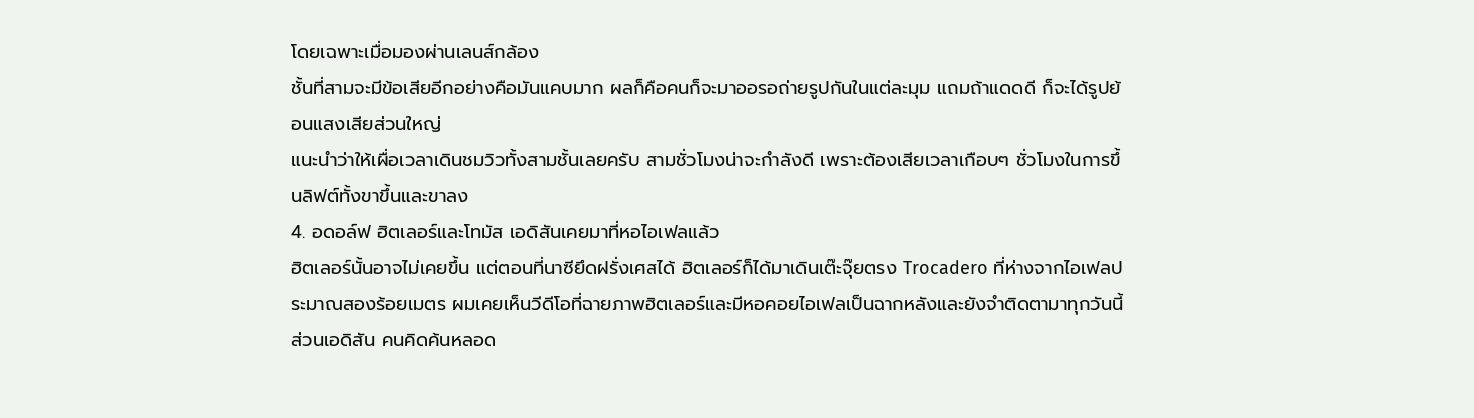โดยเฉพาะเมื่อมองผ่านเลนส์กล้อง
ชั้นที่สามจะมีข้อเสียอีกอย่างคือมันแคบมาก ผลก็คือคนก็จะมาออรอถ่ายรูปกันในแต่ละมุม แถมถ้าแดดดี ก็จะได้รูปย้อนแสงเสียส่วนใหญ่
แนะนำว่าให้เผื่อเวลาเดินชมวิวทั้งสามชั้นเลยครับ สามชั่วโมงน่าจะกำลังดี เพราะต้องเสียเวลาเกือบๆ ชั่วโมงในการขึ้นลิฟต์ทั้งขาขึ้นและขาลง
4. อดอล์ฟ ฮิตเลอร์และโทมัส เอดิสันเคยมาที่หอไอเฟลแล้ว
ฮิตเลอร์นั้นอาจไม่เคยขึ้น แต่ตอนที่นาซียึดฝรั่งเศสได้ ฮิตเลอร์ก็ได้มาเดินเต๊ะจุ๊ยตรง Trocadero ที่ห่างจากไอเฟลประมาณสองร้อยเมตร ผมเคยเห็นวีดีโอที่ฉายภาพฮิตเลอร์และมีหอคอยไอเฟลเป็นฉากหลังและยังจำติดตามาทุกวันนี้
ส่วนเอดิสัน คนคิดค้นหลอด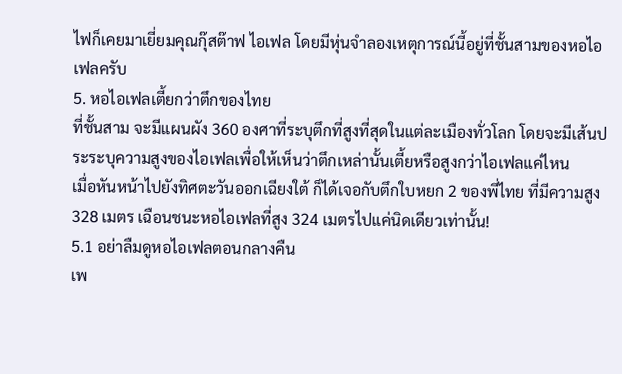ไฟก็เคยมาเยี่ยมคุณกุ๊สต๊าฟ ไอเฟล โดยมีหุ่นจำลองเหตุการณ์นี้อยู่ที่ชั้นสามของหอไอเฟลครับ
5. หอไอเฟลเตี้ยกว่าตึกของไทย
ที่ชั้นสาม จะมีแผนผัง 360 องศาที่ระบุตึกที่สูงที่สุดในแต่ละเมืองทั่วโลก โดยจะมีเส้นประระบุความสูงของไอเฟลเพื่อให้เห็นว่าตึกเหล่านั้นเตี้ยหรือสูงกว่าไอเฟลแค่ไหน
เมื่อหันหน้าไปยังทิศตะวันออกเฉียงใต้ ก็ได้เจอกับตึกใบหยก 2 ของพี่ไทย ที่มีความสูง 328 เมตร เฉือนชนะหอไอเฟลที่สูง 324 เมตรไปแค่นิดเดียวเท่านั้น!
5.1 อย่าลืมดูหอไอเฟลตอนกลางคืน
เพ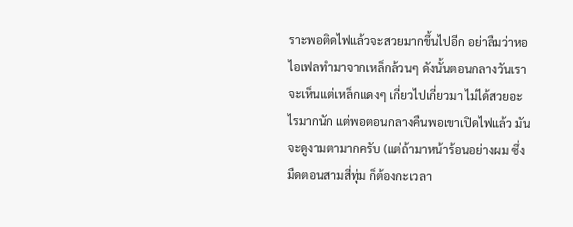ราะพอติดไฟแล้วจะสวยมากขึ้นไปอีก อย่าลืมว่าหอไอเฟลทำมาจากเหล็กล้วนๆ ดังนั้นตอนกลางวันเราจะเห็นแต่เหล็กแดงๆ เกี่ยวไปเกี่ยวมา ไม่ได้สวยอะไรมากนัก แต่พอตอนกลางคืนพอเขาเปิดไฟแล้ว มันจะดูงามตามากครับ (แต่ถ้ามาหน้าร้อนอย่างผม ซึ่งมืดตอนสามสี่ทุ่ม ก็ต้องกะเวลา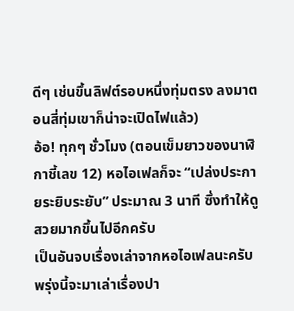ดีๆ เช่นขึ้นลิฟต์รอบหนึ่งทุ่มตรง ลงมาตอนสี่ทุ่มเขาก็น่าจะเปิดไฟแล้ว)
อ้อ! ทุกๆ ชั่วโมง (ตอนเข็มยาวของนาฬิกาชี้เลข 12) หอไอเฟลก็จะ “เปล่งประกายระยิบระยับ” ประมาณ 3 นาที ซึ่งทำให้ดูสวยมากขึ้นไปอีกครับ
เป็นอันจบเรื่องเล่าจากหอไอเฟลนะครับ พรุ่งนี้จะมาเล่าเรื่องปา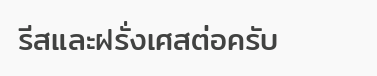รีสและฝรั่งเศสต่อครับ